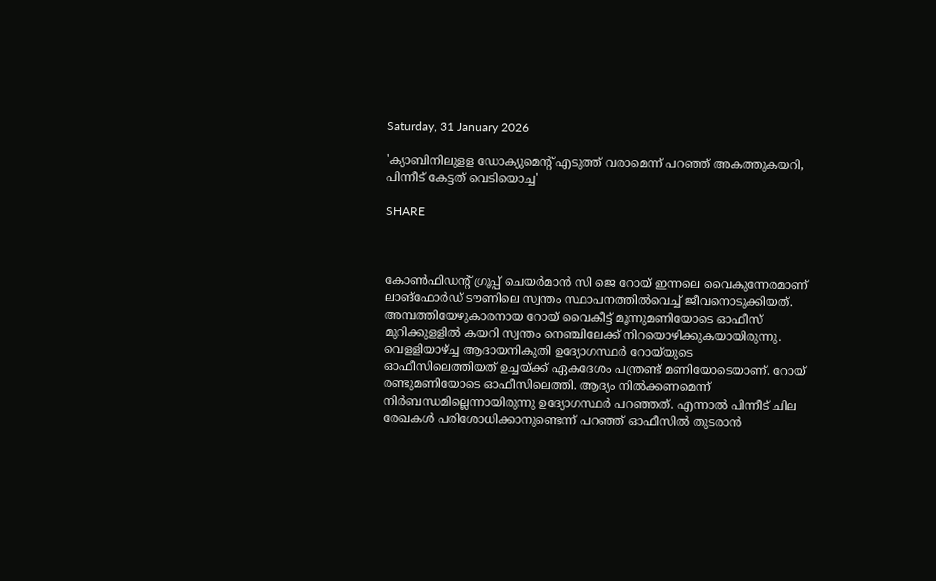Saturday, 31 January 2026

'ക്യാബിനിലുളള ഡോക്യുമെന്റ് എടുത്ത് വരാമെന്ന് പറഞ്ഞ് അകത്തുകയറി, പിന്നീട് കേട്ടത് വെടിയൊച്ച'

SHARE



കോണ്‍ഫിഡന്റ് ഗ്രൂപ്പ് ചെയര്‍മാന്‍ സി ജെ റോയ് ഇന്നലെ വൈകുന്നേരമാണ് ലാങ്‌ഫോര്‍ഡ് ടൗണിലെ സ്വന്തം സ്ഥാപനത്തിൽവെച്ച് ജീവനൊടുക്കിയത്. അമ്പത്തിയേഴുകാരനായ റോയ് വൈകീട്ട് മൂന്നുമണിയോടെ ഓഫീസ് മുറിക്കുളളില്‍ കയറി സ്വന്തം നെഞ്ചിലേക്ക് നിറയൊഴിക്കുകയായിരുന്നു. വെളളിയാഴ്ച്ച ആദായനികുതി ഉദ്യോഗസ്ഥര്‍ റോയ്‌യുടെ ഓഫീസിലെത്തിയത് ഉച്ചയ്ക്ക് ഏകദേശം പന്ത്രണ്ട് മണിയോടെയാണ്. റോയ് രണ്ടുമണിയോടെ ഓഫീസിലെത്തി. ആദ്യം നില്‍ക്കണമെന്ന് നിര്‍ബന്ധമില്ലെന്നായിരുന്നു ഉദ്യോഗസ്ഥര്‍ പറഞ്ഞത്. എന്നാല്‍ പിന്നീട് ചില രേഖകള്‍ പരിശോധിക്കാനുണ്ടെന്ന് പറഞ്ഞ് ഓഫീസില്‍ തുടരാന്‍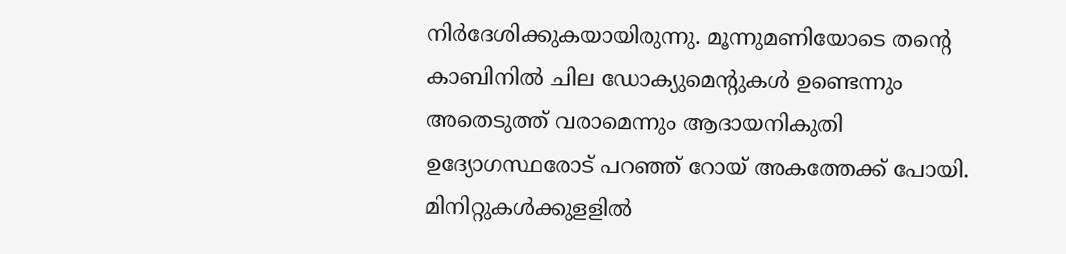നിര്‍ദേശിക്കുകയായിരുന്നു. മൂന്നുമണിയോടെ തന്റെ കാബിനില്‍ ചില ഡോക്യുമെന്റുകള്‍ ഉണ്ടെന്നും അതെടുത്ത് വരാമെന്നും ആദായനികുതി ഉദ്യോഗസ്ഥരോട് പറഞ്ഞ് റോയ് അകത്തേക്ക് പോയി. മിനിറ്റുകള്‍ക്കുളളില്‍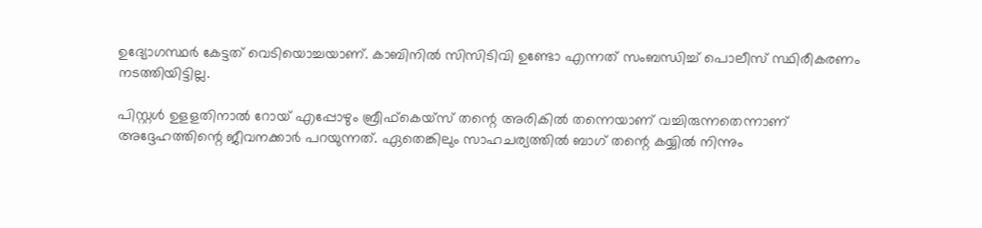ഉദ്യോഗസ്ഥര്‍ കേട്ടത് വെടിയൊച്ചയാണ്. കാബിനില്‍ സിസിടിവി ഉണ്ടോ എന്നത് സംബന്ധിച്ച് പൊലീസ് സ്ഥിരീകരണം നടത്തിയിട്ടില്ല.

പിസ്റ്റള്‍ ഉളളതിനാല്‍ റോയ് എപ്പോഴും ബ്രീഫ്‌കെയ്‌സ് തന്റെ അരികില്‍ തന്നെയാണ് വച്ചിരുന്നതെന്നാണ് അദ്ദേഹത്തിന്റെ ജീവനക്കാർ പറയുന്നത്. ഏതെങ്കിലും സാഹചര്യത്തിൽ ബാഗ് തന്റെ കയ്യില്‍ നിന്നും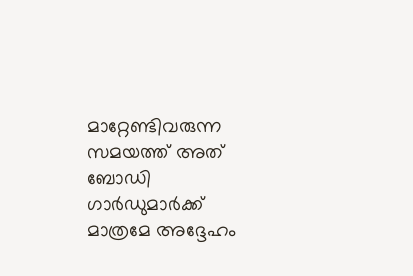മാറ്റേണ്ടിവരുന്ന സമയത്ത് അത് ബോഡി ഗാര്‍ഡുമാര്‍ക്ക് മാത്രമേ അദ്ദേഹം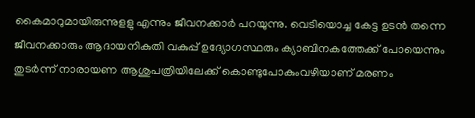കൈമാറുമായിരുന്നുളളു എന്നും ജീവനക്കാർ പറയുന്നു. വെടിയൊച്ച കേട്ട ഉടന്‍ തന്നെ ജീവനക്കാരും ആദായനികുതി വകുപ്പ് ഉദ്യോഗസ്ഥരും ക്യാബിനകത്തേക്ക് പോയെന്നും തുടർന്ന് നാരായണ ആശുപത്രിയിലേക്ക് കൊണ്ടുപോകുംവഴിയാണ് മരണം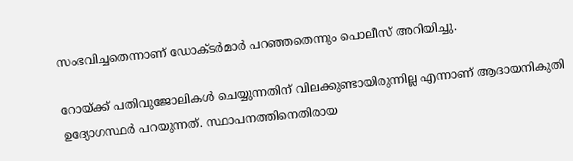സംഭവിച്ചതെന്നാണ് ഡോക്ടർമാർ പറഞ്ഞതെന്നും പൊലീസ് അറിയിച്ചു.

റോയ്ക്ക് പതിവുജോലികള്‍ ചെയ്യുന്നതിന് വിലക്കുണ്ടായിരുന്നില്ല എന്നാണ് ആദായനികുതി ഉദ്യോഗസ്ഥർ പറയുന്നത്. സ്ഥാപനത്തിനെതിരായ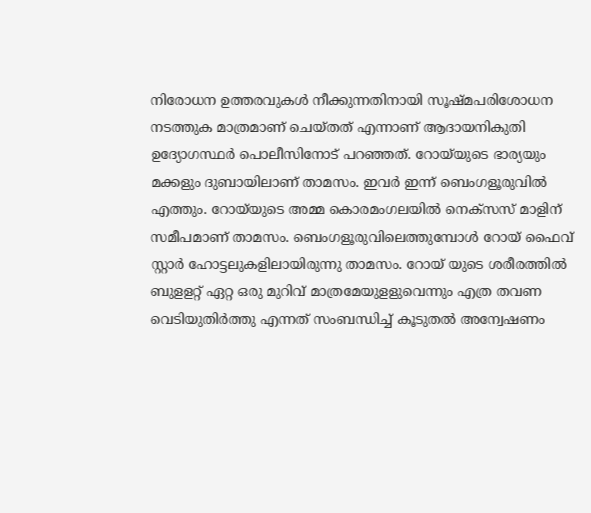നിരോധന ഉത്തരവുകള്‍ നീക്കുന്നതിനായി സൂഷ്മപരിശോധന നടത്തുക മാത്രമാണ് ചെയ്തത് എന്നാണ് ആദായനികുതി ഉദ്യോഗസ്ഥര്‍ പൊലീസിനോട് പറഞ്ഞത്. റോയ്‌യുടെ ഭാര്യയും മക്കളും ദുബായിലാണ് താമസം. ഇവര്‍ ഇന്ന് ബെംഗളൂരുവില്‍ എത്തും. റോയ്‌യുടെ അമ്മ കൊരമംഗലയില്‍ നെക്‌സസ് മാളിന് സമീപമാണ് താമസം. ബെംഗളൂരുവിലെത്തുമ്പോള്‍ റോയ് ഫൈവ് സ്റ്റാര്‍ ഹോട്ടലുകളിലായിരുന്നു താമസം. റോയ് യുടെ ശരീരത്തില്‍ ബുളളറ്റ് ഏറ്റ ഒരു മുറിവ് മാത്രമേയുളളുവെന്നും എത്ര തവണ വെടിയുതിര്‍ത്തു എന്നത് സംബന്ധിച്ച് കൂടുതല്‍ അന്വേഷണം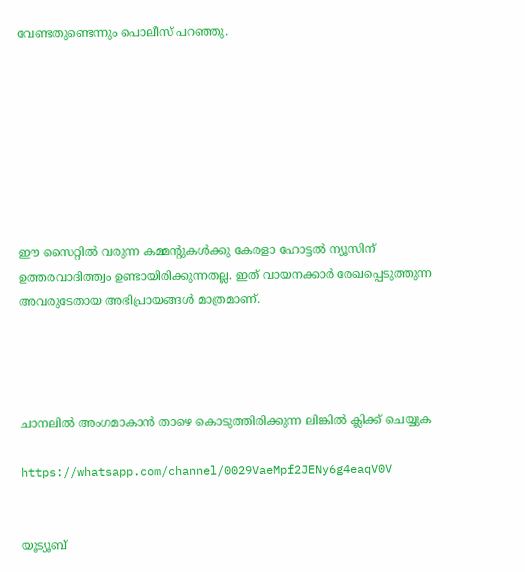വേണ്ടതുണ്ടെന്നും പൊലീസ് പറഞ്ഞു.








ഈ സൈറ്റിൽ വരുന്ന കമ്മന്റുകൾക്കു കേരളാ ഹോട്ടൽ ന്യൂസിന് ഉത്തരവാദിത്ത്വം ഉണ്ടായിരിക്കുന്നതല്ല. ഇത് വായനക്കാർ രേഖപ്പെടുത്തുന്ന അവരുടേതായ അഭിപ്രായങ്ങൾ മാത്രമാണ്.




ചാനലിൽ അംഗമാകാൻ താഴെ കൊടുത്തിരിക്കുന്ന ലിങ്കിൽ ക്ലിക്ക് ചെയ്യുക

https://whatsapp.com/channel/0029VaeMpf2JENy6g4eaqV0V


യൂട്യൂബ്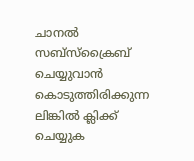ചാനൽ സബ്സ്ക്രൈബ് ചെയ്യുവാൻ കൊടുത്തിരിക്കുന്ന ലിങ്കിൽ ക്ലിക്ക് ചെയ്യുക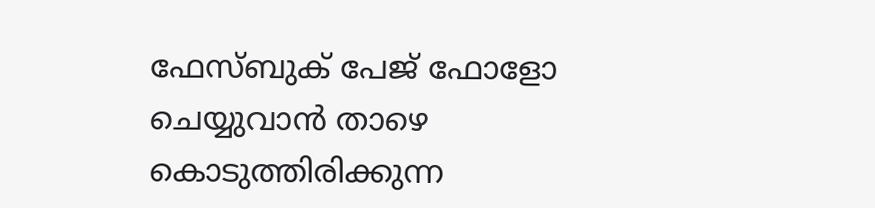ഫേസ്ബുക് പേജ് ഫോളോ ചെയ്യുവാൻ താഴെ കൊടുത്തിരിക്കുന്ന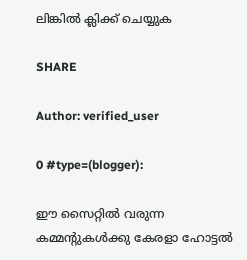ലിങ്കിൽ ക്ലിക്ക് ചെയ്യുക

SHARE

Author: verified_user

0 #type=(blogger):

ഈ സൈറ്റിൽ വരുന്ന കമ്മന്റുകൾക്കു കേരളാ ഹോട്ടൽ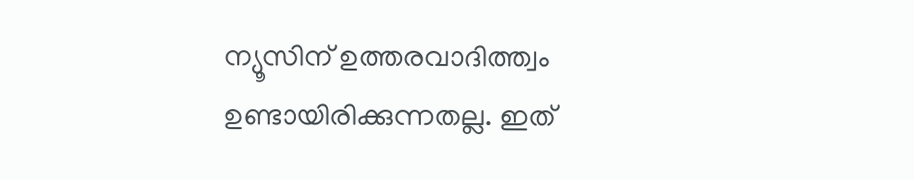ന്യൂസിന് ഉത്തരവാദിത്ത്വം ഉണ്ടായിരിക്കുന്നതല്ല. ഇത്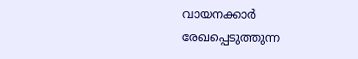വായനക്കാർ രേഖപ്പെടുത്തുന്ന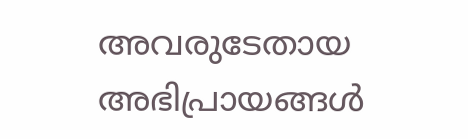അവരുടേതായ അഭിപ്രായങ്ങൾ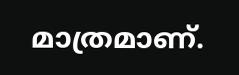മാത്രമാണ്.